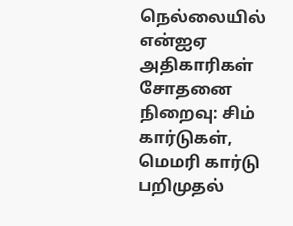நெல்லையில் என்ஐஏ அதிகாரிகள் சோதனை நிறைவு: சிம் கார்டுகள், மெமரி கார்டு பறிமுதல்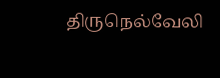திருநெல்வேலி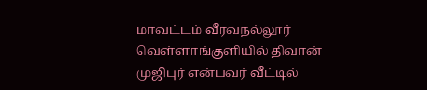மாவட்டம் வீரவநல்லூர் வெள்ளாங்குளியில் திவான் முஜிபுர் என்பவர் வீட்டில்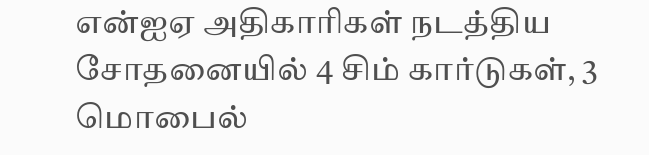என்ஐஏ அதிகாரிகள் நடத்திய சோதனையில் 4 சிம் கார்டுகள், 3 மொபைல்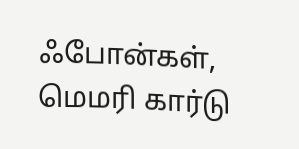ஃபோன்கள், மெமரி கார்டு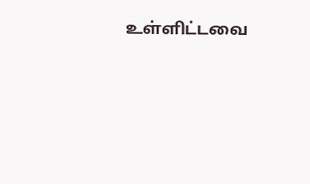உள்ளிட்டவை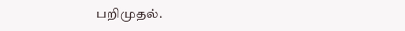பறிமுதல்.